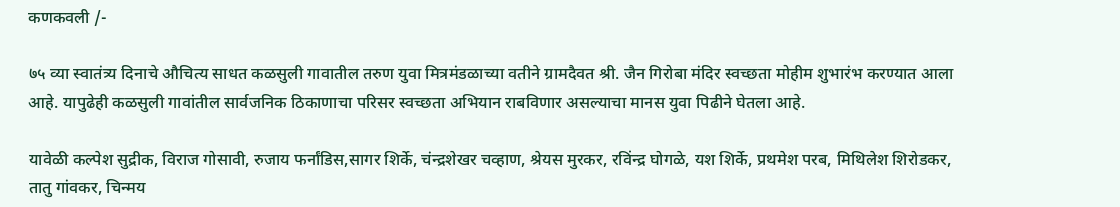कणकवली /-

७५ व्या स्वातंत्र्य दिनाचे औचित्य साधत कळसुली गावातील तरुण युवा मित्रमंडळाच्या वतीने ग्रामदैवत श्री. जैन गिरोबा मंदिर स्वच्छता मोहीम शुभारंभ करण्यात आला आहे. यापुढेही कळसुली गावांतील सार्वजनिक ठिकाणाचा परिसर स्वच्छता अभियान राबविणार असल्याचा मानस युवा पिढीने घेतला आहे.

यावेळी कल्पेश सुद्रीक, विराज गोसावी, रुजाय फर्नांडिस,सागर शिर्के, चंन्द्रशेखर चव्हाण, श्रेयस मुरकर, रविंन्द्र घोगळे, यश शिर्के, प्रथमेश परब, मिथिलेश शिरोडकर, तातु गांवकर, चिन्मय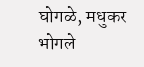घोगळे, मधुकर भोगले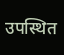उपस्थित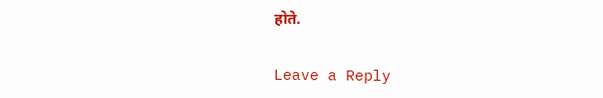होते.

Leave a Reply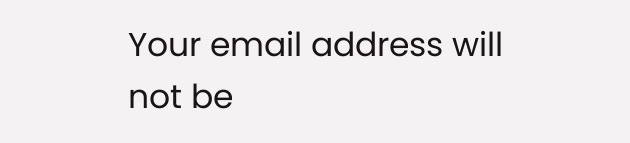Your email address will not be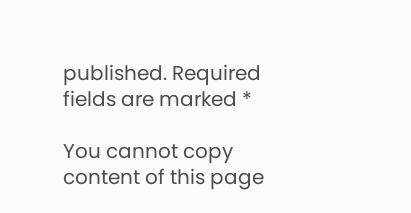published. Required fields are marked *

You cannot copy content of this page